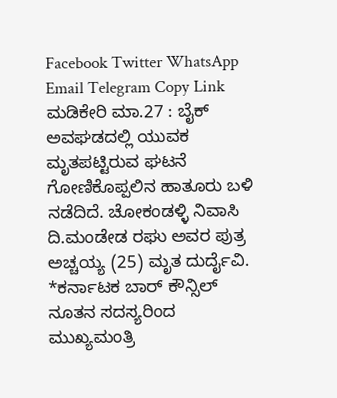Facebook Twitter WhatsApp Email Telegram Copy Link ಮಡಿಕೇರಿ ಮಾ.27 : ಬೈಕ್ ಅವಘಡದಲ್ಲಿ ಯುವಕ ಮೃತಪಟ್ಟಿರುವ ಘಟನೆ ಗೋಣಿಕೊಪ್ಪಲಿನ ಹಾತೂರು ಬಳಿ ನಡೆದಿದೆ. ಚೋಕಂಡಳ್ಳಿ ನಿವಾಸಿ ದಿ.ಮಂಡೇಡ ರಘು ಅವರ ಪುತ್ರ ಅಚ್ಚಯ್ಯ (25) ಮೃತ ದುರ್ದೈವಿ.
*ಕರ್ನಾಟಕ ಬಾರ್ ಕೌನ್ಸಿಲ್ ನೂತನ ಸದಸ್ಯರಿಂದ ಮುಖ್ಯಮಂತ್ರಿ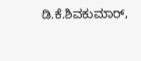ಡಿ.ಕೆ.ಶಿವಕುಮಾರ್,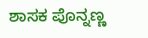ಶಾಸಕ ಪೊನ್ನಣ್ಣ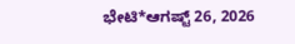ಭೇಟಿ*ಆಗಷ್ಟ್ 26, 2026